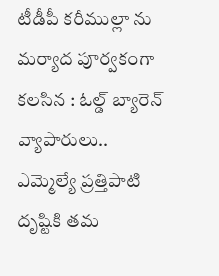టీడీపీ కరీముల్లా ను మర్యాద పూర్వకంగా కలసిన : ఓల్డ్ బ్యారెన్ వ్యాపారులు..
ఎమ్మెల్యే ప్రత్తిపాటి దృష్టికి తమ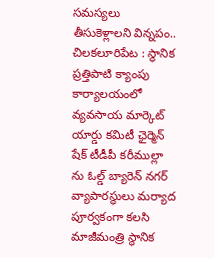సమస్యలు తీసుకెళ్లాలని విన్నపం..
చిలకలూరిపేట : స్థానిక ప్రత్తిపాటి క్యాంపు కార్యాలయంలో వ్యవసాయ మార్కెట్ యార్డు కమిటీ ఛైర్మెన్ షేక్ టీడీపీ కరీముల్లా ను ఓల్డ్ బ్యారెన్ నగర్ వ్యాపారస్థులు మర్యాద పూర్వకంగా కలసి మాజీమంత్రి స్థానిక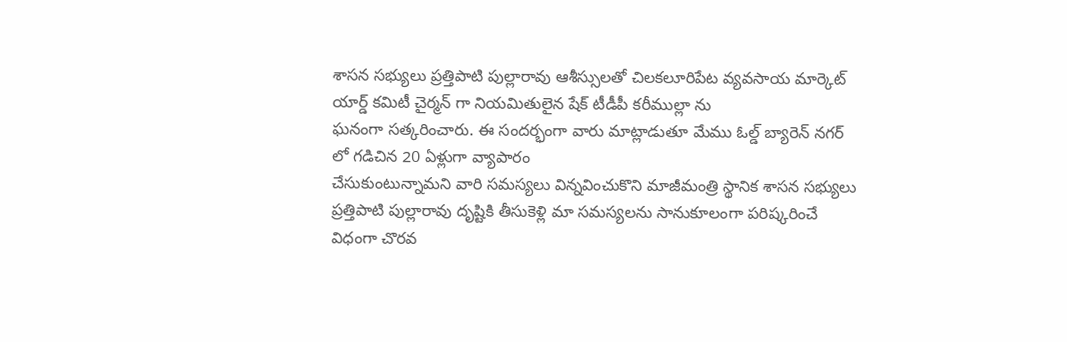శాసన సభ్యులు ప్రత్తిపాటి పుల్లారావు ఆశీస్సులతో చిలకలూరిపేట వ్యవసాయ మార్కెట్ యార్డ్ కమిటీ చైర్మన్ గా నియమితులైన షేక్ టీడీపీ కరీముల్లా ను
ఘనంగా సత్కరించారు. ఈ సందర్భంగా వారు మాట్లాడుతూ మేము ఓల్డ్ బ్యారెన్ నగర్ లో గడిచిన 20 ఏళ్లుగా వ్యాపారం
చేసుకుంటున్నామని వారి సమస్యలు విన్నవించుకొని మాజీమంత్రి స్థానిక శాసన సభ్యులు ప్రత్తిపాటి పుల్లారావు దృష్టికి తీసుకెళ్లి మా సమస్యలను సానుకూలంగా పరిష్కరించే విధంగా చొరవ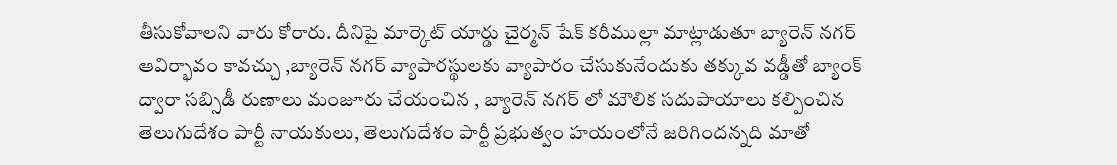తీసుకోవాలని వారు కోరారు. దీనిపై మార్కెట్ యార్డు చైర్మన్ షేక్ కరీముల్లా మాట్లాడుతూ బ్యారెన్ నగర్
ఆవిర్భావం కావచ్చు ,బ్యారెన్ నగర్ వ్యాపారస్థులకు వ్యాపారం చేసుకునేందుకు తక్కువ వడ్డీతో బ్యాంక్ ద్వారా సబ్సిడీ రుణాలు మంజూరు చేయంచిన , బ్యారెన్ నగర్ లో మౌలిక సదుపాయాలు కల్పించిన తెలుగుదేశం పార్టీ నాయకులు, తెలుగుదేశం పార్టీ ప్రభుత్వం హయంలోనే జరిగిందన్నది మాతో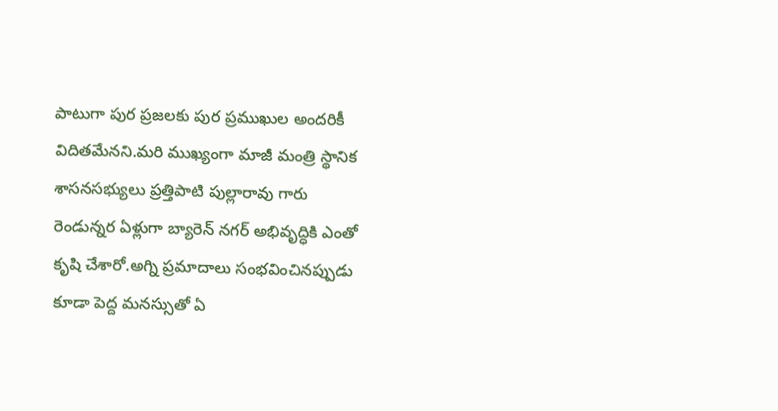పాటుగా పుర ప్రజలకు పుర ప్రముఖుల అందరికీ విదితమేనని.మరి ముఖ్యంగా మాజీ మంత్రి స్థానిక శాసనసభ్యులు ప్రత్తిపాటి పుల్లారావు గారు రెండున్నర ఏళ్లుగా బ్యారెన్ నగర్ అభివృద్ధికి ఎంతో కృషి చేశారో.అగ్ని ప్రమాదాలు సంభవించినప్పుడు కూడా పెద్ద మనస్సుతో ఏ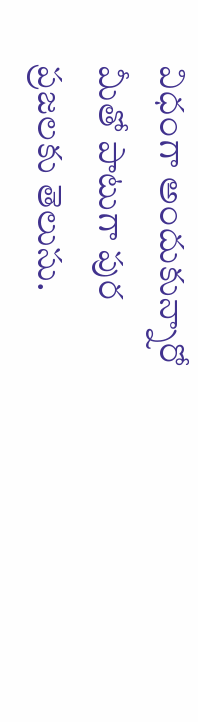విధంగా అందుకున్నారో మీతో పాటుగా పుర ప్రజలకు తెలుసు.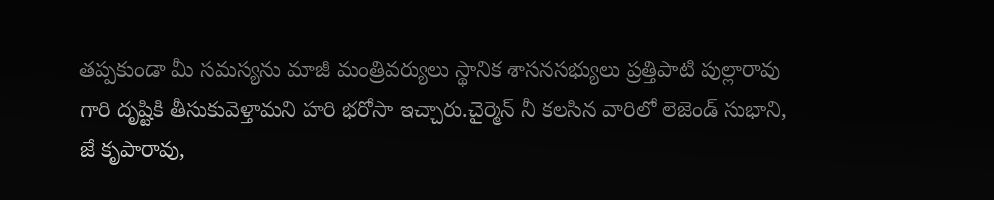తప్పకుండా మీ సమస్యను మాజీ మంత్రివర్యులు స్థానిక శాసనసభ్యులు ప్రత్తిపాటి పుల్లారావు గారి దృష్టికి తీసుకువెళ్తామని హరి భరోసా ఇచ్చారు.చైర్మెన్ నీ కలసిన వారిలో లెజెండ్ సుభాని, జే కృపారావు,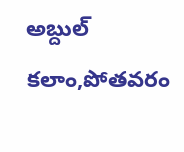అబ్దుల్ కలాం,పోతవరం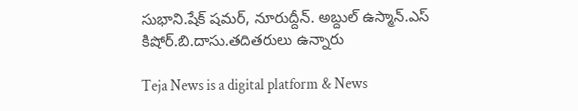సుభాని.షేక్ షమర్, నూరుద్దీన్. అబ్దుల్ ఉస్మాన్.ఎస్ కిషోర్.బి.దాసు.తదితరులు ఉన్నారు

Teja News is a digital platform & News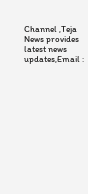Channel ,Teja News provides latest news updates,Email :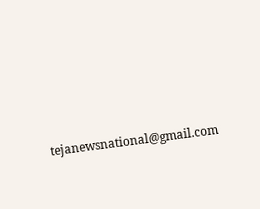tejanewsnational@gmail.com